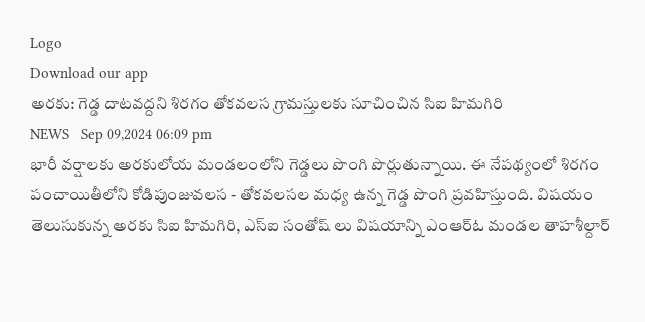Logo
Download our app
అరకు: గెడ్డ దాటవద్దని శిరగం తోకవలస గ్రామస్తులకు సూచించిన సిఐ హిమగిరి
NEWS   Sep 09,2024 06:09 pm
భారీ వర్షాలకు అరకులోయ మండలంలోని గెడ్డలు పొంగి పొర్లుతున్నాయి. ఈ నేపథ్యంలో శిరగం పంచాయితీలోని కోడిపుంజువలస - తోకవలసల మధ్య ఉన్న గెడ్డ పొంగి ప్రవహిస్తుంది. విషయం తెలుసుకున్న అరకు సిఐ హిమగిరి, ఎస్ఐ సంతోష్ లు విషయాన్ని ఎంఆర్ఓ మండల తాహశీల్దార్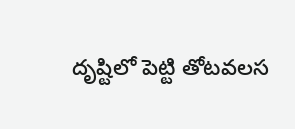దృష్టిలో పెట్టి తోటవలస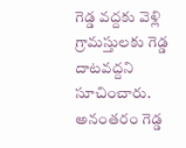గెడ్డ వద్దకు వెళ్లి గ్రామస్తులకు గెడ్డ దాటవద్దని సూచించారు. అనంతరం గెడ్డ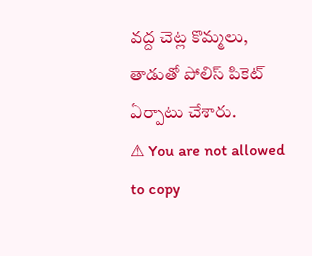వద్ద చెట్ల కొమ్మలు, తాడుతో పోలిస్ పికెట్ ఏర్పాటు చేశారు.
⚠ You are not allowed to copy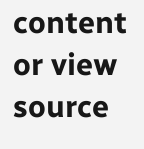content or view source